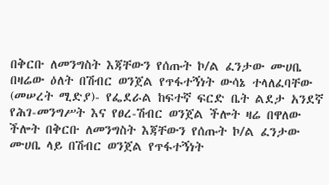በቅርቡ ለመንግስት እጃቸውን የሰጡት ኮ/ል ፈንታው ሙሀቤ በዛሬው ዕለት በሽብር ወንጀል የጥፋተኝነት ውሳኔ ተላለፈባቸው
(መሠረት ሚድያ)- የፌደራል ከፍተኛ ፍርድ ቤት ልደታ አንደኛ የሕገ-መንግሥት እና የፀረ-ሽብር ወንጀል ችሎት ዛሬ በዋለው ችሎት በቅርቡ ለመንግስት እጃቸውን የሰጡት ኮ/ል ፈንታው ሙሀቤ ላይ በሽብር ወንጀል የጥፋተኝነት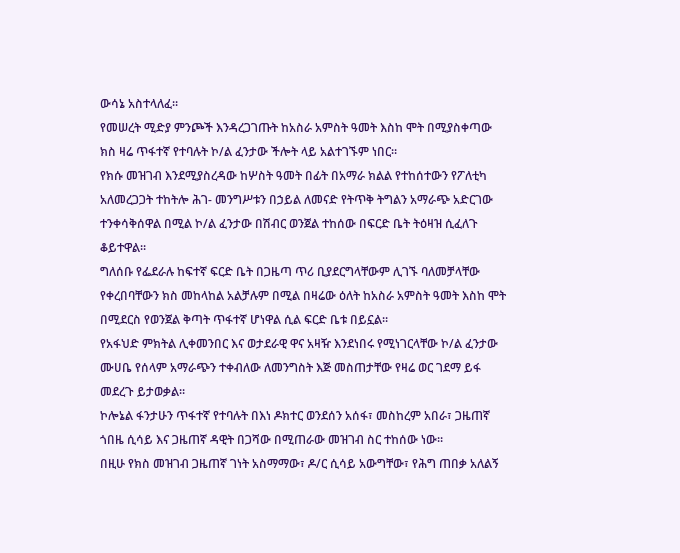ውሳኔ አስተላለፈ።
የመሠረት ሚድያ ምንጮች እንዳረጋገጡት ከአስራ አምስት ዓመት እስከ ሞት በሚያስቀጣው ክስ ዛሬ ጥፋተኛ የተባሉት ኮ/ል ፈንታው ችሎት ላይ አልተገኙም ነበር።
የክሱ መዝገብ እንደሚያስረዳው ከሦስት ዓመት በፊት በአማራ ክልል የተከሰተውን የፖለቲካ አለመረጋጋት ተከትሎ ሕገ- መንግሥቱን በኃይል ለመናድ የትጥቅ ትግልን አማራጭ አድርገው ተንቀሳቅሰዋል በሚል ኮ/ል ፈንታው በሽብር ወንጀል ተከሰው በፍርድ ቤት ትዕዛዝ ሲፈለጉ ቆይተዋል።
ግለሰቡ የፌደራሉ ከፍተኛ ፍርድ ቤት በጋዜጣ ጥሪ ቢያደርግላቸውም ሊገኙ ባለመቻላቸው የቀረበባቸውን ክስ መከላከል አልቻሉም በሚል በዛሬው ዕለት ከአስራ አምስት ዓመት እስከ ሞት በሚደርስ የወንጀል ቅጣት ጥፋተኛ ሆነዋል ሲል ፍርድ ቤቱ በይኗል።
የአፋህድ ምክትል ሊቀመንበር እና ወታደራዊ ዋና አዛዥ እንደነበሩ የሚነገርላቸው ኮ/ል ፈንታው ሙሀቤ የሰላም አማራጭን ተቀብለው ለመንግስት እጅ መስጠታቸው የዛሬ ወር ገደማ ይፋ መደረጉ ይታወቃል።
ኮሎኔል ፋንታሁን ጥፋተኛ የተባሉት በእነ ዶክተር ወንደሰን አሰፋ፣ መስከረም አበራ፣ ጋዜጠኛ ጎበዜ ሲሳይ እና ጋዜጠኛ ዳዊት በጋሻው በሚጠራው መዝገብ ስር ተከሰው ነው።
በዚሁ የክስ መዝገብ ጋዜጠኛ ገነት አስማማው፣ ዶ/ር ሲሳይ አውግቸው፣ የሕግ ጠበቃ አለልኝ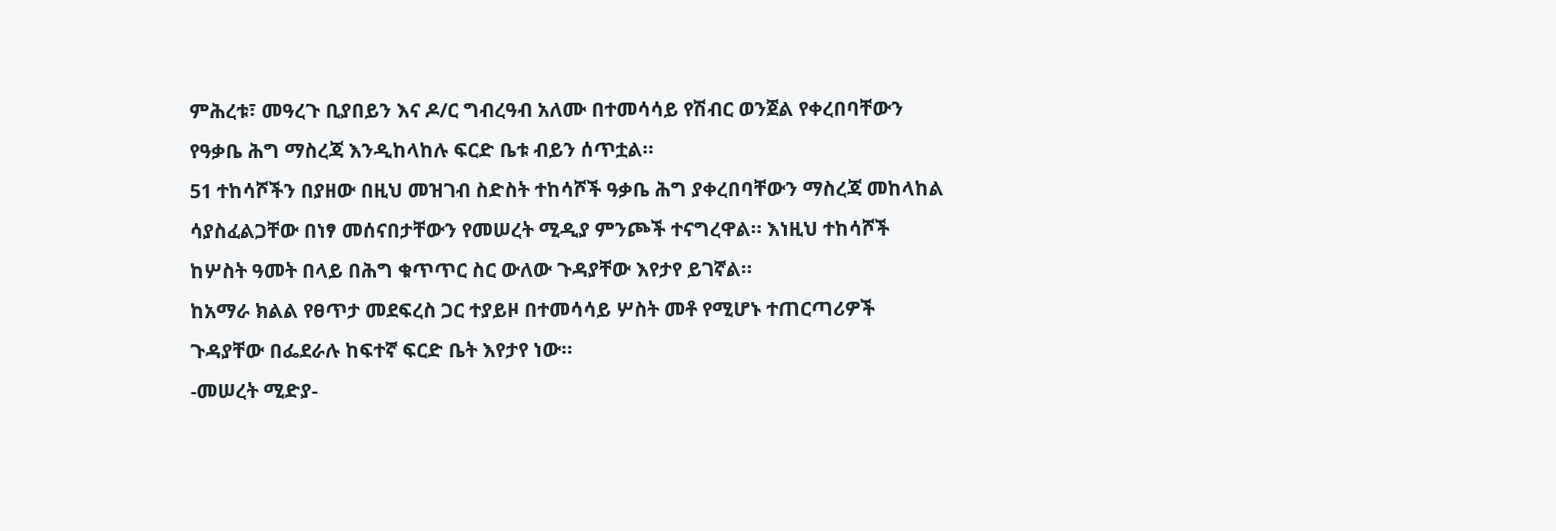ምሕረቱ፣ መዓረጉ ቢያበይን እና ዶ/ር ግብረዓብ አለሙ በተመሳሳይ የሽብር ወንጀል የቀረበባቸውን የዓቃቤ ሕግ ማስረጃ እንዲከላከሉ ፍርድ ቤቱ ብይን ሰጥቷል።
51 ተከሳሾችን በያዘው በዚህ መዝገብ ስድስት ተከሳሾች ዓቃቤ ሕግ ያቀረበባቸውን ማስረጃ መከላከል ሳያስፈልጋቸው በነፃ መሰናበታቸውን የመሠረት ሚዲያ ምንጮች ተናግረዋል። እነዚህ ተከሳሾች ከሦስት ዓመት በላይ በሕግ ቁጥጥር ስር ውለው ጉዳያቸው እየታየ ይገኛል።
ከአማራ ክልል የፀጥታ መደፍረስ ጋር ተያይዞ በተመሳሳይ ሦስት መቶ የሚሆኑ ተጠርጣሪዎች ጉዳያቸው በፌደራሉ ከፍተኛ ፍርድ ቤት እየታየ ነው።
-መሠረት ሚድያ-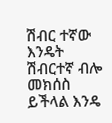ሽብር ተኛው እንዴት ሽብርተኛ ብሎ መክሰስ ይችላል እንዴ